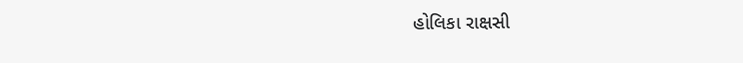હોલિકા રાક્ષસી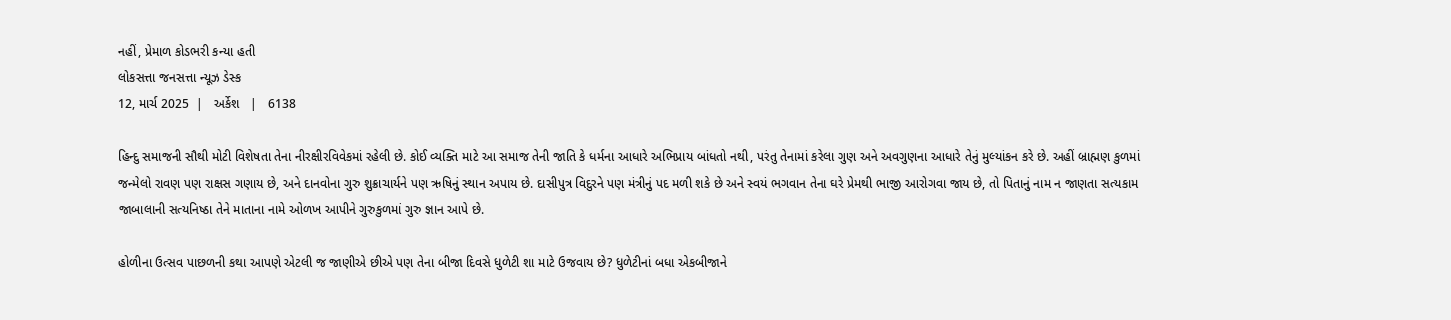નહીં, પ્રેમાળ કોડભરી કન્યા હતી
લોકસત્તા જનસત્તા ન્યૂઝ ડેસ્ક
12, માર્ચ 2025  |   અર્કેશ   |   6138

હિન્દુ સમાજની સૌથી મોટી વિશેષતા તેના નીરક્ષીરવિવેકમાં રહેલી છે. કોઈ વ્યક્તિ માટે આ સમાજ તેની જાતિ કે ધર્મના આધારે અભિપ્રાય બાંધતો નથી, પરંતુ તેનામાં કરેલા ગુણ અને અવગુણના આધારે તેનું મુલ્યાંકન કરે છે. અહીં બ્રાહ્મણ કુળમાં જન્મેલો રાવણ પણ રાક્ષસ ગણાય છે, અને દાનવોના ગુરુ શુક્રાચાર્યને પણ ઋષિનું સ્થાન અપાય છે. દાસીપુત્ર વિદુરને પણ મંત્રીનું પદ મળી શકે છે અને સ્વયં ભગવાન તેના ઘરે પ્રેમથી ભાજી આરોગવા જાય છે, તો પિતાનું નામ ન જાણતા સત્યકામ જાબાલાની સત્યનિષ્ઠા તેને માતાના નામે ઓળખ આપીને ગુરુકુળમાં ગુરુ જ્ઞાન આપે છે.

હોળીના ઉત્સવ પાછળની કથા આપણે એટલી જ જાણીએ છીએ પણ તેના બીજા દિવસે ધુળેટી શા માટે ઉજવાય છે? ધુળેટીનાં બધા એકબીજાને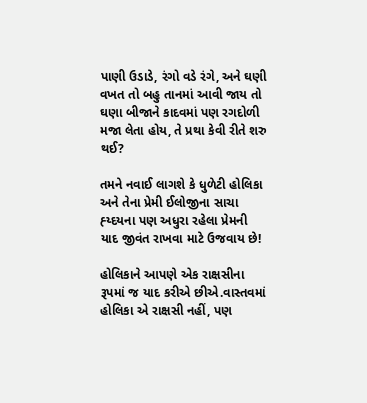પાણી ઉડાડે, રંગો વડે રંગે, અને ઘણી વખત તો બહુ તાનમાં આવી જાય તો ઘણા બીજાને કાદવમાં પણ રગદોળી મજા લેતા હોય, તે પ્રથા કેવી રીતે શરુ થઈ?

તમને નવાઈ લાગશે કે ધુળેટી હોલિકા અને તેના પ્રેમી ઈલોજીના સાચા હ્ય્દયના પણ અધુરા રહેલા પ્રેમની યાદ જીવંત રાખવા માટે ઉજવાય છે!

હોલિકાને આપણે એક રાક્ષસીના રૂપમાં જ યાદ કરીએ છીએ.વાસ્તવમાં હોલિકા એ રાક્ષસી નહીં, પણ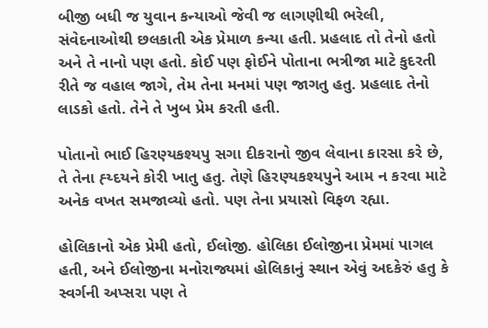બીજી બધી જ યુવાન કન્યાઓ જેવી જ લાગણીથી ભરેલી, સંવેદનાઓથી છલકાતી એક પ્રેમાળ કન્યા હતી. પ્રહલાદ તો તેનો હતો અને તે નાનો પણ હતો. કોઈ પણ ફોઈને પોતાના ભત્રીજા માટે કુદરતી રીતે જ વહાલ જાગે, તેમ તેના મનમાં પણ જાગતુ હતુ. પ્રહલાદ તેનો લાડકો હતો. તેને તે ખુબ પ્રેમ કરતી હતી.

પોતાનો ભાઈ હિરણ્યકશ્યપુ સગા દીકરાનો જીવ લેવાના કારસા કરે છે, તે તેના હ્ય્દયને કોરી ખાતુ હતુ. તેણે હિરણ્યકશ્યપુને આમ ન કરવા માટે અનેક વખત સમજાવ્યો હતો. પણ તેના પ્રયાસો વિફળ રહ્યા.

હોલિકાનો એક પ્રેમી હતો, ઈલોજી. હોલિકા ઈલોજીના પ્રેમમાં પાગલ હતી, અને ઈલોજીના મનોરાજ્યમાં હોલિકાનું સ્થાન એવું અદકેરું હતુ કે સ્વર્ગની અપ્સરા પણ તે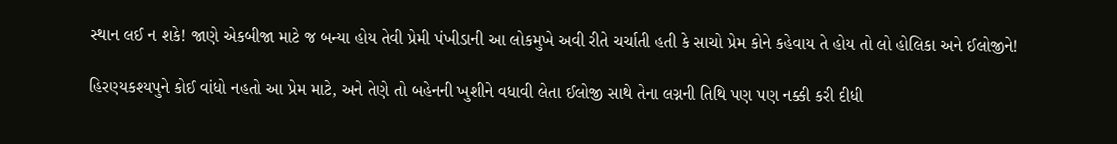સ્થાન લઈ ન શકે! જાણે એકબીજા માટે જ બન્યા હોય તેવી પ્રેમી પંખીડાની આ લોકમુખે અવી રીતે ચર્ચાતી હતી કે સાચો પ્રેમ કોને કહેવાય તે હોય તો લો હોલિકા અને ઈલોજીને!

હિરણ્યકશ્યપુને કોઈ વાંધો નહતો આ પ્રેમ માટે, અને તેણે તો બહેનની ખુશીને વધાવી લેતા ઈલોજી સાથે તેના લગ્નની તિથિ પણ પણ નક્કી કરી દીધી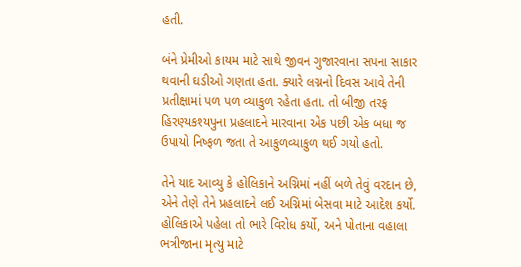હતી.

બંને પ્રેમીઓ કાયમ માટે સાથે જીવન ગુજારવાના સપના સાકાર થવાની ઘડીઓ ગણતા હતા. ક્યારે લગ્નનો દિવસ આવે તેની પ્રતીક્ષામાં પળ પળ વ્યાકુળ રહેતા હતા. તો બીજી તરફ હિરણ્યકશ્યપુના પ્રહલાદને મારવાના એક પછી એક બધા જ ઉપાયો નિષ્ફળ જતા તે આકુળવ્યાકુળ થઈ ગયો હતો.

તેને યાદ આવ્યુ કે હોલિકાને અગ્નિમાં નહીં બળે તેવું વરદાન છે, એને તેણે તેને પ્રહલાદને લઈ અગ્નિમાં બેસવા માટે આદેશ કર્યો. હોલિકાએ પહેલા તો ભારે વિરોધ કર્યો, અને પોતાના વહાલા ભત્રીજાના મૃત્યુ માટે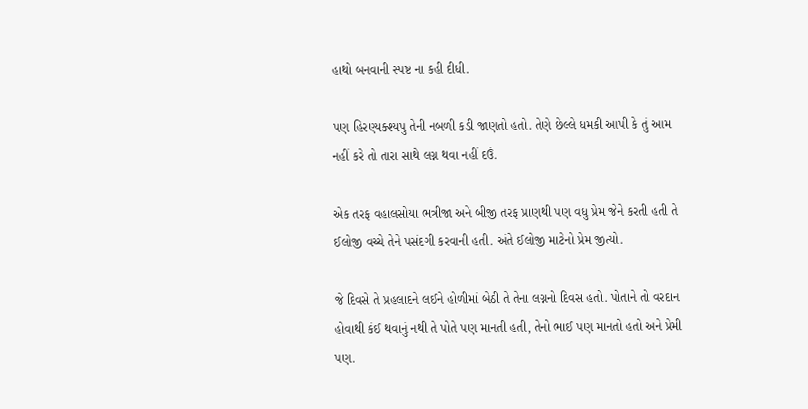હાથો બનવાની સ્પષ્ટ ના કહી દીધી.

પણ હિરણ્યક્શ્યપુ તેની નબળી કડી જાણતો હતો. તેણે છેલ્લે ધમકી આપી કે તું આમ નહીં કરે તો તારા સાથે લગ્ન થવા નહીં દઉં.

એક તરફ વહાલસોયા ભત્રીજા અને બીજી તરફ પ્રાણથી પણ વધુ પ્રેમ જેને કરતી હતી તે ઈલોજી વચ્ચે તેને પસંદગી કરવાની હતી. અંતે ઈલોજી માટેનો પ્રેમ જીત્યો.

જે દિવસે તે પ્રહલાદને લઈને હોળીમાં બેઠી તે તેના લગ્નનો દિવસ હતો. પોતાને તો વરદાન હોવાથી કંઈ થવાનું નથી તે પોતે પણ માનતી હતી, તેનો ભાઈ પણ માનતો હતો અને પ્રેમી પણ.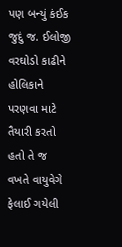પણ બન્યું કંઈક જુદું જ. ઈલોજી વરઘોડો કાઢીને હોલિકાને પરણવા માટે તૈયારી કરતો હતો તે જ વખતે વાયુવેગે ફેલાઈ ગયેલી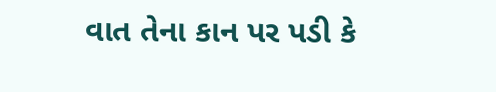વાત તેના કાન પર પડી કે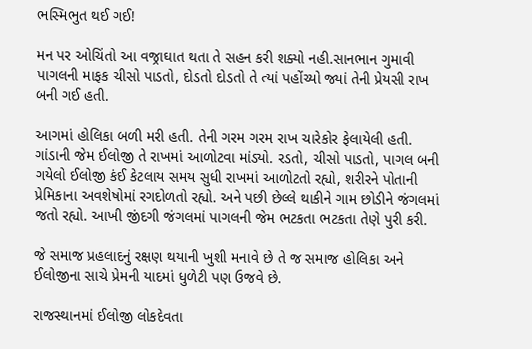ભસ્મિભુત થઈ ગઈ!

મન પર ઓચિંતો આ વજ્રાઘાત થતા તે સહન કરી શક્યો નહી.સાનભાન ગુમાવી પાગલની માફક ચીસો પાડતો, દોડતો દોડતો તે ત્યાં પહોંચ્યો જ્યાં તેની પ્રેયસી રાખ બની ગઈ હતી.

આગમાં હોલિકા બળી મરી હતી. તેની ગરમ ગરમ રાખ ચારેકોર ફેલાયેલી હતી. ગાંડાની જેમ ઈલોજી તે રાખમાં આળોટવા માંડ્યો. રડતો, ચીસો પાડતો, પાગલ બની ગયેલો ઈલોજી કંઈ કેટલાય સમય સુધી રાખમાં આળોટતો રહ્યો, શરીરને પોતાની પ્રેમિકાના અવશેષોમાં રગદોળતો રહ્યો. અને પછી છેલ્લે થાકીને ગામ છોડીને જંગલમાં જતો રહ્યો. આખી જીંદગી જંગલમાં પાગલની જેમ ભટકતા ભટકતા તેણે પુરી કરી.

જે સમાજ પ્રહલાદનું રક્ષણ થયાની ખુશી મનાવે છે તે જ સમાજ હોલિકા અને ઈલોજીના સાચે પ્રેમની યાદમાં ધુળેટી પણ ઉજવે છે.

રાજસ્થાનમાં ઈલોજી લોકદેવતા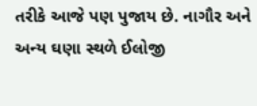તરીકે આજે પણ પુજાય છે. નાગૌર અને અન્ય ઘણા સ્થળે ઈલોજી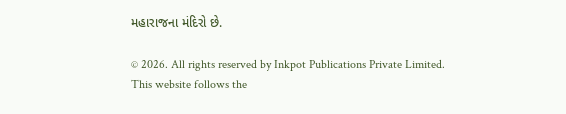મહારાજના મંદિરો છે.

© 2026. All rights reserved by Inkpot Publications Private Limited.
This website follows the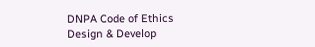DNPA Code of Ethics
Design & Develop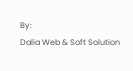By:
Dalia Web & Soft Solution